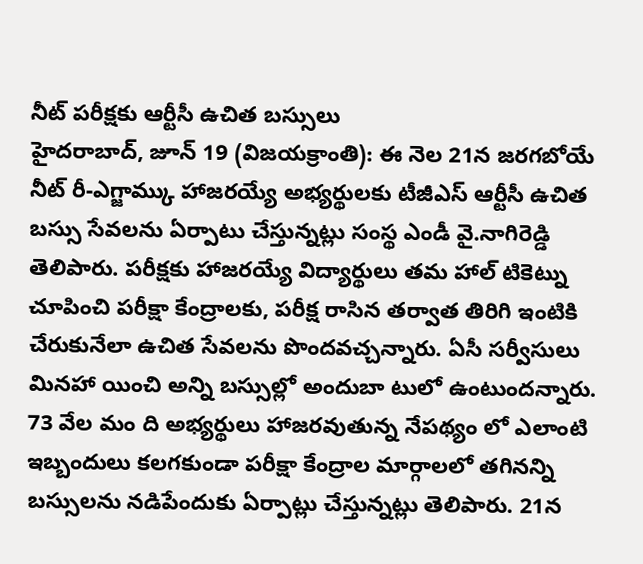నీట్ పరీక్షకు ఆర్టీసీ ఉచిత బస్సులు
హైదరాబాద్, జూన్ 19 (విజయక్రాంతి): ఈ నెల 21న జరగబోయే నీట్ రీ-ఎగ్జామ్కు హాజరయ్యే అభ్యర్థులకు టీజీఎస్ ఆర్టీసీ ఉచిత బస్సు సేవలను ఏర్పాటు చేస్తున్నట్లు సంస్థ ఎండీ వై.నాగిరెడ్డి తెలిపారు. పరీక్షకు హాజరయ్యే విద్యార్థులు తమ హాల్ టికెట్ను చూపించి పరీక్షా కేంద్రాలకు, పరీక్ష రాసిన తర్వాత తిరిగి ఇంటికి చేరుకునేలా ఉచిత సేవలను పొందవచ్చన్నారు. ఏసీ సర్వీసులు మినహా యించి అన్ని బస్సుల్లో అందుబా టులో ఉంటుందన్నారు.
73 వేల మం ది అభ్యర్థులు హాజరవుతున్న నేపథ్యం లో ఎలాంటి ఇబ్బందులు కలగకుండా పరీక్షా కేంద్రాల మార్గాలలో తగినన్ని బస్సులను నడిపేందుకు ఏర్పాట్లు చేస్తున్నట్లు తెలిపారు. 21న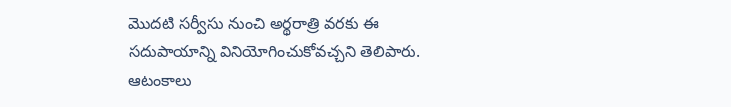మొదటి సర్వీసు నుంచి అర్థరాత్రి వరకు ఈ సదుపాయాన్ని వినియోగించుకోవచ్చని తెలిపారు. ఆటంకాలు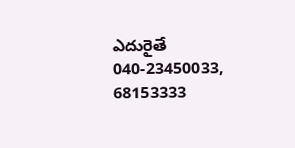ఎదురైతే 040-23450033, 68153333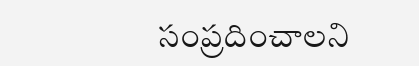సంప్రదించాలని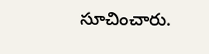సూచించారు.